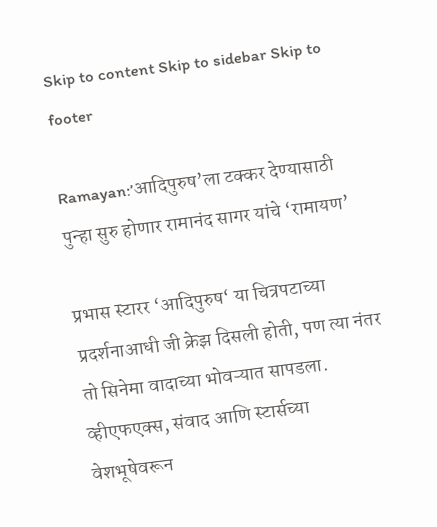Skip to content Skip to sidebar Skip to footer

Ramayan:’आदिपुरुष’ला टक्कर देण्यासाठी पुन्हा सुरु होणार रामानंद सागर यांचे ‘रामायण’

प्रभास स्टारर ‘आदिपुरुष‘ या चित्रपटाच्या प्रदर्शनाआधी जी क्रेझ दिसली होती, पण त्या नंतर तो सिनेमा वादाच्या भोवऱ्यात सापडला. व्हीएफएक्स, संवाद आणि स्टार्सच्या वेशभूषेवरून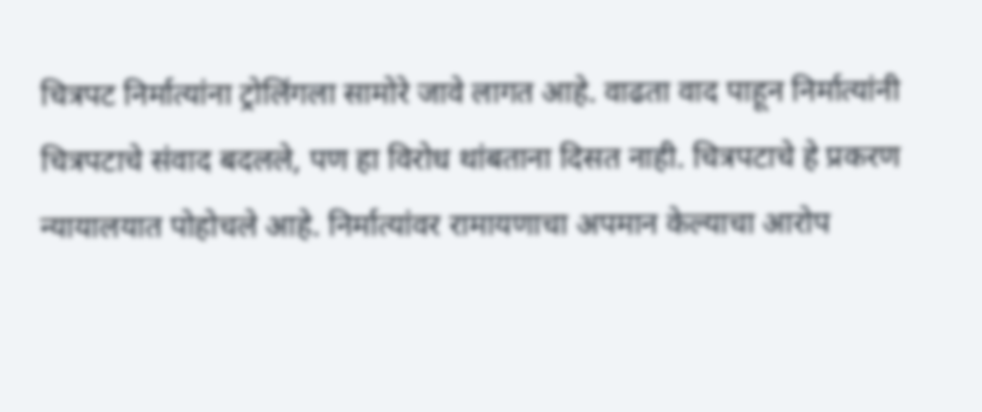चित्रपट निर्मात्यांना ट्रोलिंगला सामोरे जावे लागत आहे. वाढता वाद पाहून निर्मात्यांनी चित्रपटाचे संवाद बदलले, पण हा विरोध थांबताना दिसत नाही. चित्रपटाचे हे प्रकरण न्यायालयात पोहोचले आहे. निर्मात्यांवर रामायणाचा अपमान केल्याचा आरोप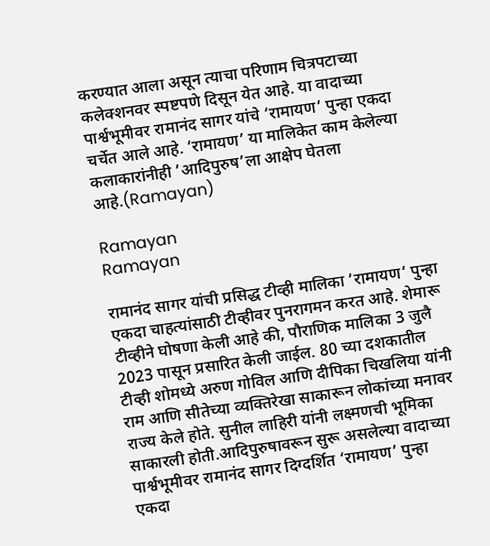करण्यात आला असून त्याचा परिणाम चित्रपटाच्या कलेक्शनवर स्पष्टपणे दिसून येत आहे. या वादाच्या पार्श्वभूमीवर रामानंद सागर यांचे ‘रामायण‘ पुन्हा एकदा चर्चेत आले आहे. ‘रामायण’ या मालिकेत काम केलेल्या कलाकारांनीही ‘आदिपुरुष’ला आक्षेप घेतला आहे.(Ramayan)

Ramayan
Ramayan

रामानंद सागर यांची प्रसिद्ध टीव्ही मालिका ‘रामायण‘ पुन्हा एकदा चाहत्यांसाठी टीव्हीवर पुनरागमन करत आहे. शेमारू टीव्हीने घोषणा केली आहे की, पौराणिक मालिका 3 जुलै 2023 पासून प्रसारित केली जाईल. 80 च्या दशकातील टीव्ही शोमध्ये अरुण गोविल आणि दीपिका चिखलिया यांनी राम आणि सीतेच्या व्यक्तिरेखा साकारून लोकांच्या मनावर राज्य केले होते. सुनील लाहिरी यांनी लक्ष्मणची भूमिका साकारली होती.आदिपुरुषावरून सुरू असलेल्या वादाच्या पार्श्वभूमीवर रामानंद सागर दिग्दर्शित ‘रामायण’ पुन्हा एकदा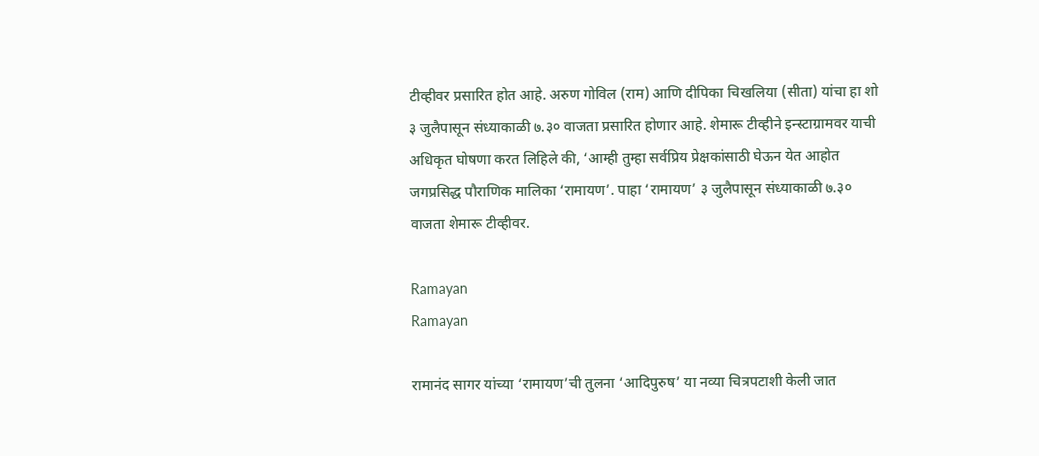टीव्हीवर प्रसारित होत आहे. अरुण गोविल (राम) आणि दीपिका चिखलिया (सीता) यांचा हा शो ३ जुलैपासून संध्याकाळी ७.३० वाजता प्रसारित होणार आहे. शेमारू टीव्हीने इन्स्टाग्रामवर याची अधिकृत घोषणा करत लिहिले की, ‘आम्ही तुम्हा सर्वप्रिय प्रेक्षकांसाठी घेऊन येत आहोत जगप्रसिद्ध पौराणिक मालिका ‘रामायण’. पाहा ‘रामायण’ ३ जुलैपासून संध्याकाळी ७.३० वाजता शेमारू टीव्हीवर.

Ramayan
Ramayan

रामानंद सागर यांच्या ‘रामायण’ची तुलना ‘आदिपुरुष’ या नव्या चित्रपटाशी केली जात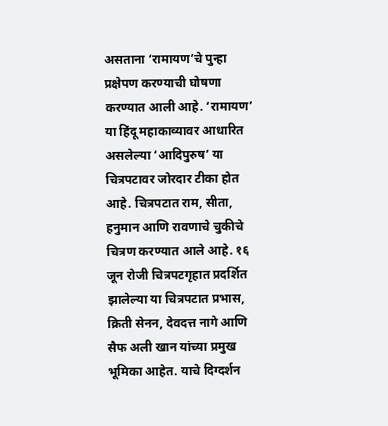असताना ‘रामायण’चे पुन्हा प्रक्षेपण करण्याची घोषणा करण्यात आली आहे. ‘रामायण’ या हिंदू महाकाव्यावर आधारित असलेल्या ‘आदिपुरुष’ या चित्रपटावर जोरदार टीका होत आहे. चित्रपटात राम, सीता, हनुमान आणि रावणाचे चुकीचे चित्रण करण्यात आले आहे. १६ जून रोजी चित्रपटगृहात प्रदर्शित झालेल्या या चित्रपटात प्रभास, क्रिती सेनन, देवदत्त नागे आणि सैफ अली खान यांच्या प्रमुख भूमिका आहेत. याचे दिग्दर्शन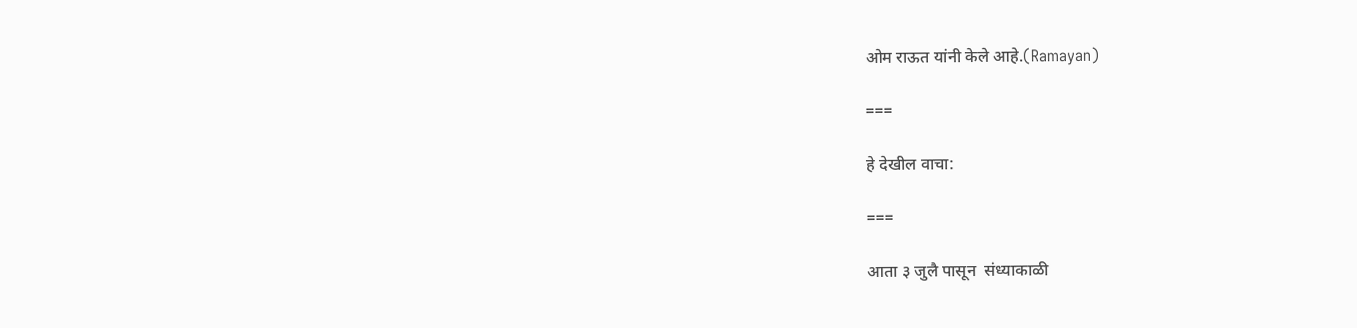ओम राऊत यांनी केले आहे.(Ramayan)

===

हे देखील वाचा:

===

आता ३ जुलै पासून  संध्याकाळी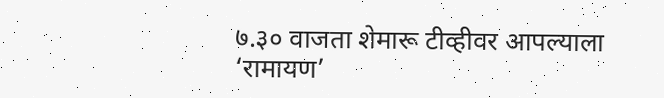७.३० वाजता शेमारू टीव्हीवर आपल्याला ‘रामायण’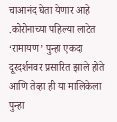चाआनंद घेता येणार आहे .कोरोनाच्या पहिल्या लाटेत ‘रामायण’ पुन्हा एकदा दूरदर्शनवर प्रसारित झाले होते आणि तेव्हा ही या मालिकेला पुन्हा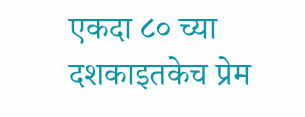एकदा ८० च्या दशकाइतकेच प्रेम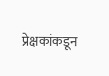प्रेक्षकांकडून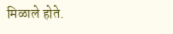मिळाले होते.